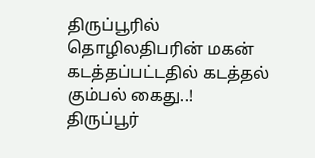திருப்பூரில் தொழிலதிபரின் மகன் கடத்தப்பட்டதில் கடத்தல் கும்பல் கைது..!
திருப்பூர்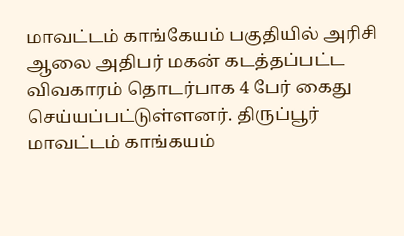மாவட்டம் காங்கேயம் பகுதியில் அரிசி ஆலை அதிபர் மகன் கடத்தப்பட்ட விவகாரம் தொடர்பாக 4 பேர் கைது செய்யப்பட்டுள்ளனர். திருப்பூர் மாவட்டம் காங்கயம்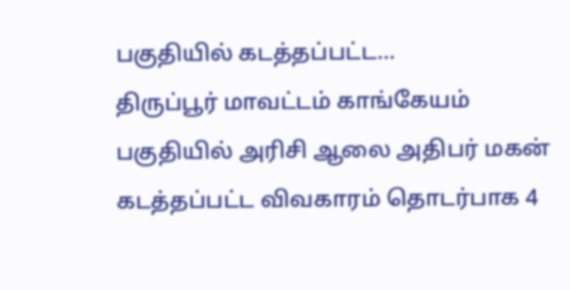பகுதியில் கடத்தப்பட்ட...
திருப்பூர் மாவட்டம் காங்கேயம் பகுதியில் அரிசி ஆலை அதிபர் மகன் கடத்தப்பட்ட விவகாரம் தொடர்பாக 4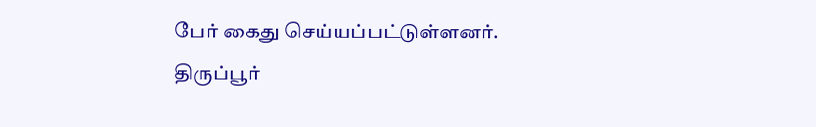பேர் கைது செய்யப்பட்டுள்ளனர். திருப்பூர்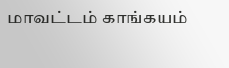மாவட்டம் காங்கயம்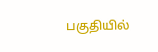பகுதியில்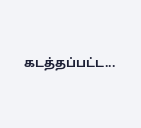கடத்தப்பட்ட...